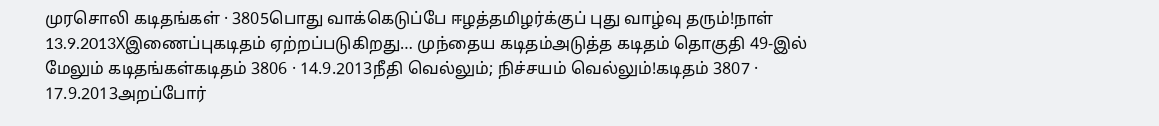முரசொலி கடிதங்கள் · 3805பொது வாக்கெடுப்பே ஈழத்தமிழர்க்குப் புது வாழ்வு தரும்!நாள் 13.9.2013Xஇணைப்புகடிதம் ஏற்றப்படுகிறது… முந்தைய கடிதம்அடுத்த கடிதம் தொகுதி 49-இல் மேலும் கடிதங்கள்கடிதம் 3806 · 14.9.2013நீதி வெல்லும்; நிச்சயம் வெல்லும்!கடிதம் 3807 · 17.9.2013அறப்போர்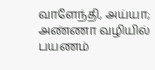வாளேந்தி, அய்யா; அண்ணா வழியில் பயணம்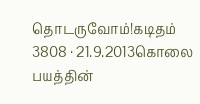தொடருவோம்!கடிதம் 3808 · 21.9.2013கொலை பயத்தின்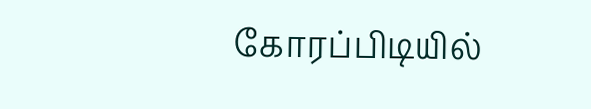கோரப்பிடியில்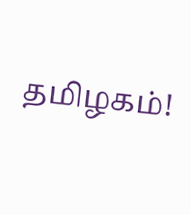தமிழகம்!